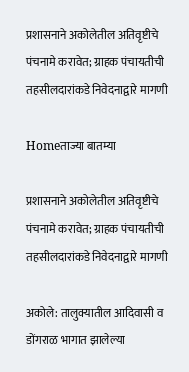प्रशासनाने अकोलेतील अतिवृष्टीचे पंचनामे करावेत; ग्राहक पंचायतीची तहसीलदारांकडे निवेदनाद्वारे मागणी

Homeताज्या बातम्या

प्रशासनाने अकोलेतील अतिवृष्टीचे पंचनामे करावेत; ग्राहक पंचायतीची तहसीलदारांकडे निवेदनाद्वारे मागणी

अकोले: तालुक्यातील आदिवासी व डोंगराळ भागात झालेल्या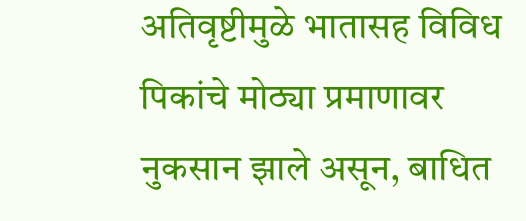अतिवृष्टीमुळे भातासह विविध पिकांचे मोठ्या प्रमाणावर नुकसान झाले असून, बाधित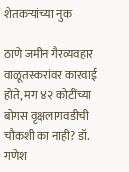शेतकऱ्यांच्या नुक

ठाणे जमीन गैरव्यवहार
वाळूतस्करांवर कारवाई होते, मग ४२ कोटींच्या बोगस वृक्षलागवडीची चौकशी का नाही? डॉ. गणेश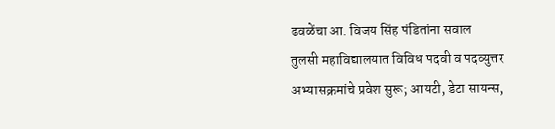ढवळेंचा आ. विजय सिंह पंडितांना सवाल
तुलसी महाविद्यालयात विविध पदवी व पदव्युत्तर अभ्यासक्रमांचे प्रवेश सुरू; आयटी, डेटा सायन्स,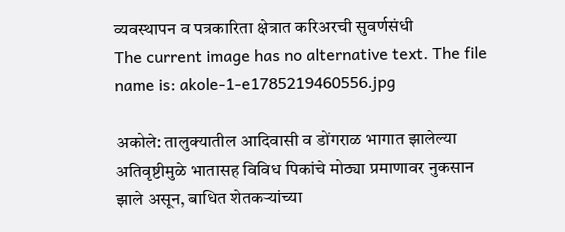व्यवस्थापन व पत्रकारिता क्षेत्रात करिअरची सुवर्णसंधी
The current image has no alternative text. The file name is: akole-1-e1785219460556.jpg

अकोले: तालुक्यातील आदिवासी व डोंगराळ भागात झालेल्या अतिवृष्टीमुळे भातासह विविध पिकांचे मोठ्या प्रमाणावर नुकसान झाले असून, बाधित शेतकऱ्यांच्या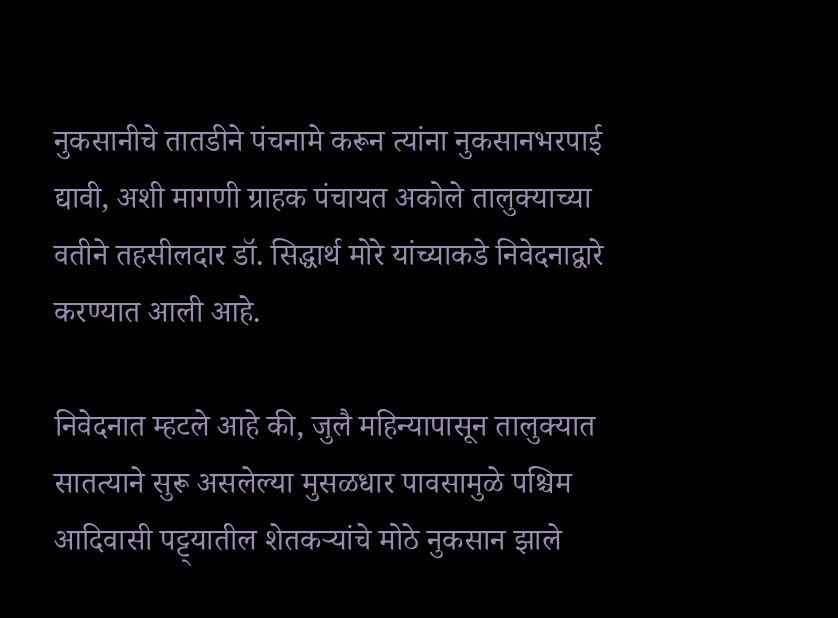नुकसानीचे तातडीने पंचनामे करून त्यांना नुकसानभरपाई द्यावी, अशी मागणी ग्राहक पंचायत अकोले तालुक्याच्या वतीने तहसीलदार डॉ. सिद्धार्थ मोरे यांच्याकडे निवेदनाद्वारे करण्यात आली आहे.

निवेदनात म्हटले आहे की, जुलै महिन्यापासून तालुक्यात सातत्याने सुरू असलेल्या मुसळधार पावसामुळे पश्चिम आदिवासी पट्ट्यातील शेतकऱ्यांचे मोठे नुकसान झाले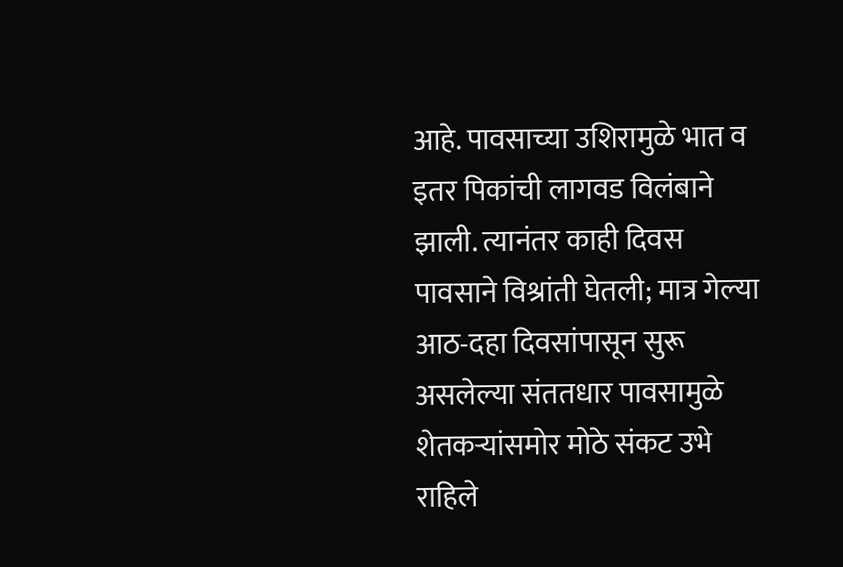आहे. पावसाच्या उशिरामुळे भात व इतर पिकांची लागवड विलंबाने झाली. त्यानंतर काही दिवस पावसाने विश्रांती घेतली; मात्र गेल्या आठ-दहा दिवसांपासून सुरू असलेल्या संततधार पावसामुळे शेतकऱ्यांसमोर मोठे संकट उभे राहिले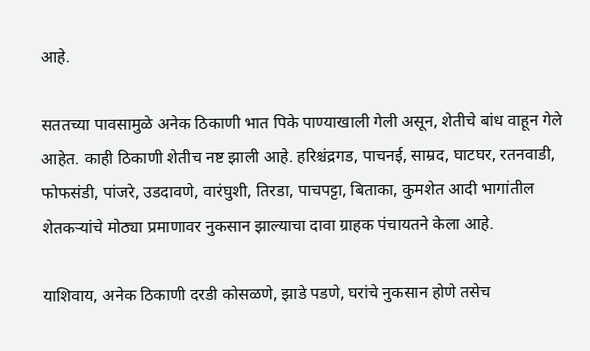आहे.

सततच्या पावसामुळे अनेक ठिकाणी भात पिके पाण्याखाली गेली असून, शेतीचे बांध वाहून गेले आहेत. काही ठिकाणी शेतीच नष्ट झाली आहे. हरिश्चंद्रगड, पाचनई, साम्रद, घाटघर, रतनवाडी, फोफसंडी, पांजरे, उडदावणे, वारंघुशी, तिरडा, पाचपट्टा, बिताका, कुमशेत आदी भागांतील शेतकऱ्यांचे मोठ्या प्रमाणावर नुकसान झाल्याचा दावा ग्राहक पंचायतने केला आहे.

याशिवाय, अनेक ठिकाणी दरडी कोसळणे, झाडे पडणे, घरांचे नुकसान होणे तसेच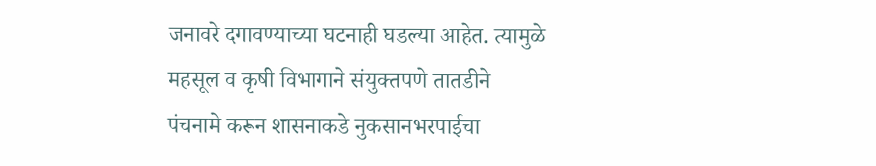जनावरे दगावण्याच्या घटनाही घडल्या आहेत. त्यामुळे महसूल व कृषी विभागाने संयुक्तपणे तातडीने पंचनामे करून शासनाकडे नुकसानभरपाईचा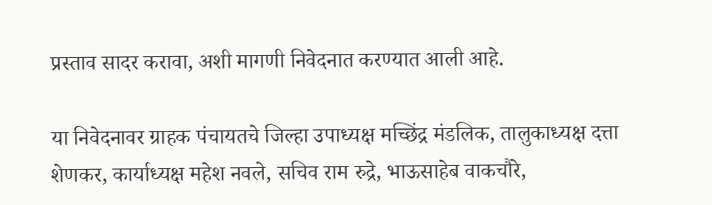प्रस्ताव सादर करावा, अशी मागणी निवेदनात करण्यात आली आहे.

या निवेदनावर ग्राहक पंचायतचे जिल्हा उपाध्यक्ष मच्छिंद्र मंडलिक, तालुकाध्यक्ष दत्ता शेणकर, कार्याध्यक्ष महेश नवले, सचिव राम रुद्रे, भाऊसाहेब वाकचौरे,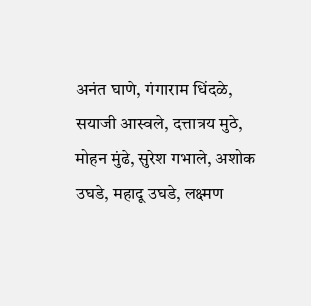अनंत घाणे, गंगाराम धिंदळे, सयाजी आस्वले, दत्तात्रय मुठे, मोहन मुंढे, सुरेश गभाले, अशोक उघडे, महादू उघडे, लक्ष्मण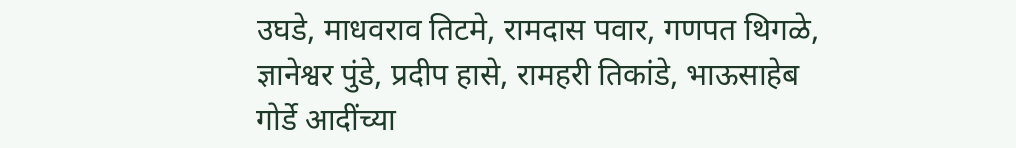उघडे, माधवराव तिटमे, रामदास पवार, गणपत थिगळे, ज्ञानेश्वर पुंडे, प्रदीप हासे, रामहरी तिकांडे, भाऊसाहेब गोर्डे आदींच्या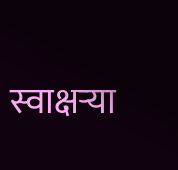स्वाक्षऱ्या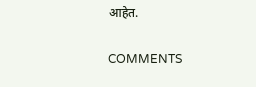आहेत.

COMMENTS